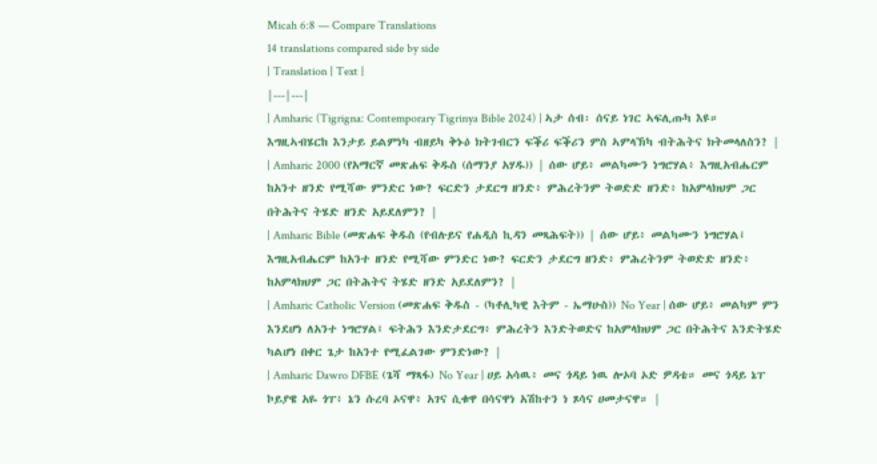Micah 6:8 — Compare Translations
14 translations compared side by side
| Translation | Text |
|---|---|
| Amharic (Tigrigna: Contemporary Tigrinya Bible 2024) | ኣታ ሰብ፡ ሰናይ ነገር ኣፍሊጡካ እዩ። እግዚኣብሄርከ እንታይ ይልምነካ ብዘይካ ቅኑዕ ክትገብርን ፍቕሪ ፍቕሪን ምስ ኣምላኽካ ብትሕትና ክትመላለስን? |
| Amharic 2000 (የአማርኛ መጽሐፍ ቅዱስ (ሰማንያ አሃዱ)) | ሰው ሆይ፥ መልካሙን ነግሮሃል፥ እግዚአብሔርም ከአንተ ዘንድ የሚሻው ምንድር ነው? ፍርድን ታደርግ ዘንድ፥ ምሕረትንም ትወድድ ዘንድ፥ ከአምላክህም ጋር በትሕትና ትሄድ ዘንድ አይደለምን? |
| Amharic Bible (መጽሐፍ ቅዱስ (የብሉይና የሐዲስ ኪዳን መጻሕፍት)) | ሰው ሆይ፥ መልካሙን ነግሮሃል፤ እግዚአብሔርም ከአንተ ዘንድ የሚሻው ምንድር ነው? ፍርድን ታደርግ ዘንድ፥ ምሕረትንም ትወድድ ዘንድ፥ ከአምላክህም ጋር በትሕትና ትሄድ ዘንድ አይደለምን? |
| Amharic Catholic Version (መጽሐፍ ቅዱስ - (ካቶሊካዊ እትም - ኤማሁስ)) No Year | ሰው ሆይ፥ መልካም ምን እንደሆነ ለአንተ ነግሮሃል፤ ፍትሕን እንድታደርግ፥ ምሕረትን እንድትወድና ከአምላክህም ጋር በትሕትና እንድትሄድ ካልሆነ በቀር ጌታ ከአንተ የሚፈልገው ምንድነው? |
| Amharic Dawro DFBE (ጌሻ ማጻፋ) No Year | ሀይ አሳዉ፥ መና ጎዳይ ነዉ ሎኦባ ኦድ ዎዳቴ። መና ጎዳይ ኔፐ ኮይያዌ አዬ ጎፐ፥ ኔን ሱረባ ኦናዋ፥ አገና ሲቁዋ በሳናዋነ አሽከተን ነ ጾሳና ሀመታናዋ። |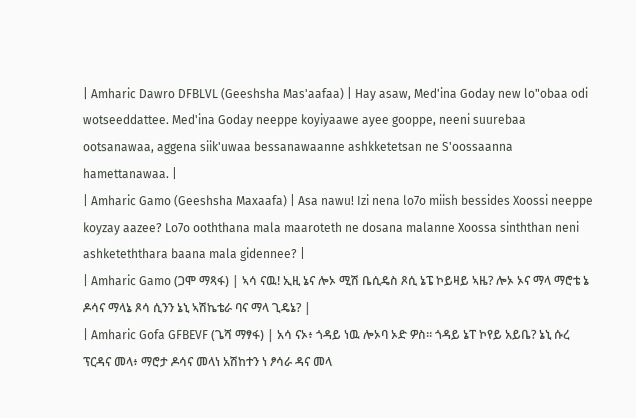| Amharic Dawro DFBLVL (Geeshsha Mas'aafaa) | Hay asaw, Med'ina Goday new lo"obaa odi wotseeddattee. Med'ina Goday neeppe koyiyaawe ayee gooppe, neeni suurebaa ootsanawaa, aggena siik'uwaa bessanawaanne ashkketetsan ne S'oossaanna hamettanawaa. |
| Amharic Gamo (Geeshsha Maxaafa) | Asa nawu! Izi nena lo7o miish bessides Xoossi neeppe koyzay aazee? Lo7o ooththana mala maaroteth ne dosana malanne Xoossa sinththan neni ashketeththara baana mala gidennee? |
| Amharic Gamo (ጋሞ ማጻፋ) | ኣሳ ናዉ! ኢዚ ኔና ሎኦ ሚሽ ቤሲዴስ ጾሲ ኔፔ ኮይዛይ ኣዜ? ሎኦ ኦና ማላ ማሮቴ ኔ ዶሳና ማላኔ ጾሳ ሲንን ኔኒ ኣሽኬቴራ ባና ማላ ጊዴኔ? |
| Amharic Gofa GFBEVF (ጌሻ ማፃፋ) | አሳ ናኦ፥ ጎዳይ ነዉ ሎኦባ ኦድ ዎስ። ጎዳይ ኔፐ ኮየይ አይቤ? ኔኒ ሱረ ፕርዳና መላ፥ ማሮታ ዶሳና መላነ አሽከተን ነ ፆሳራ ዳና መላ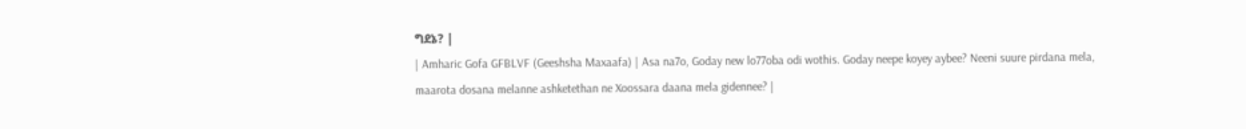ግደኔ? |
| Amharic Gofa GFBLVF (Geeshsha Maxaafa) | Asa na7o, Goday new lo77oba odi wothis. Goday neepe koyey aybee? Neeni suure pirdana mela, maarota dosana melanne ashketethan ne Xoossara daana mela gidennee? |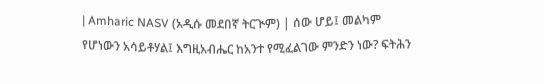| Amharic NASV (አዲሱ መደበኛ ትርጒም) | ሰው ሆይ፤ መልካም የሆነውን አሳይቶሃል፤ እግዚአብሔር ከአንተ የሚፈልገው ምንድን ነው? ፍትሕን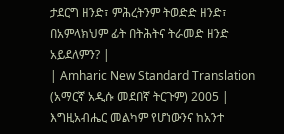ታደርግ ዘንድ፣ ምሕረትንም ትወድድ ዘንድ፣ በአምላክህም ፊት በትሕትና ትራመድ ዘንድ አይደለምን? |
| Amharic New Standard Translation (አማርኛ አዲሱ መደበኛ ትርጉም) 2005 | እግዚአብሔር መልካም የሆነውንና ከአንተ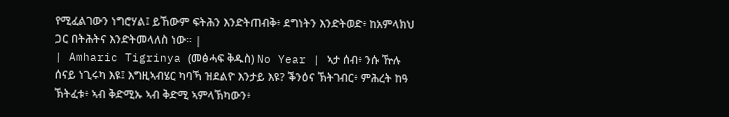የሚፈልገውን ነግሮሃል፤ ይኸውም ፍትሕን እንድትጠብቅ፥ ደግነትን እንድትወድ፥ ከአምላክህ ጋር በትሕትና እንድትመላለስ ነው። |
| Amharic Tigrinya (መፅሓፍ ቅዱስ) No Year | ኣታ ሰብ፥ ንሱ ዅሉ ሰናይ ነጊሩካ እዩ፤ እግዚኣብሄር ካባኻ ዝደልዮ እንታይ እዩ? ቕንዕና ኽትገብር፥ ምሕረት ከዓ ኽትፈቱ፥ ኣብ ቅድሚኡ ኣብ ቅድሚ ኣምላኽካውን፥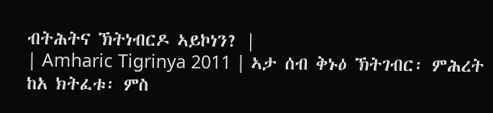ብትሕትና ኽትነብርዶ ኣይኮነን? |
| Amharic Tigrinya 2011 | ኣታ ሰብ ቅኑዕ ኽትገብር፡ ምሕረት ከአ ክትፈቱ፡ ምስ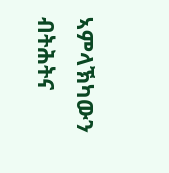ኣምላኽካውን ብትሕትና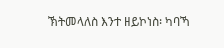ኽትመላለስ እንተ ዘይኮነስ፡ ካባኻ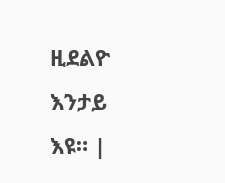ዚደልዮ እንታይ እዩ። |